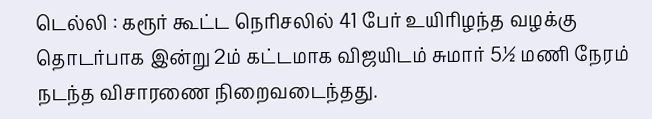டெல்லி : கரூர் கூட்ட நெரிசலில் 41 பேர் உயிரிழந்த வழக்கு தொடர்பாக இன்று 2ம் கட்டமாக விஜயிடம் சுமார் 5½ மணி நேரம் நடந்த விசாரணை நிறைவடைந்தது.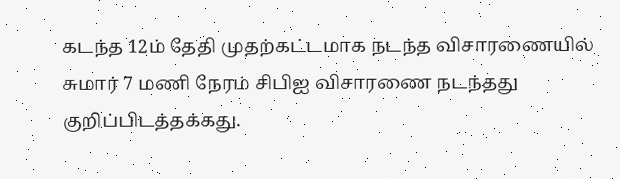கடந்த 12ம் தேதி முதற்கட்டமாக நடந்த விசாரணையில் சுமார் 7 மணி நேரம் சிபிஐ விசாரணை நடந்தது குறிப்பிடத்தக்கது.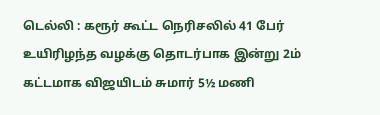டெல்லி : கரூர் கூட்ட நெரிசலில் 41 பேர் உயிரிழந்த வழக்கு தொடர்பாக இன்று 2ம் கட்டமாக விஜயிடம் சுமார் 5½ மணி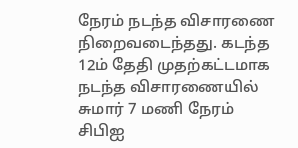நேரம் நடந்த விசாரணை நிறைவடைந்தது. கடந்த 12ம் தேதி முதற்கட்டமாக நடந்த விசாரணையில் சுமார் 7 மணி நேரம் சிபிஐ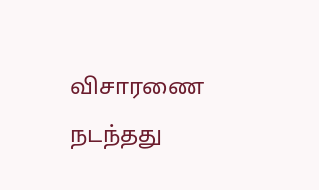விசாரணை நடந்தது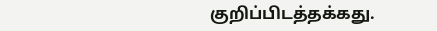குறிப்பிடத்தக்கது.